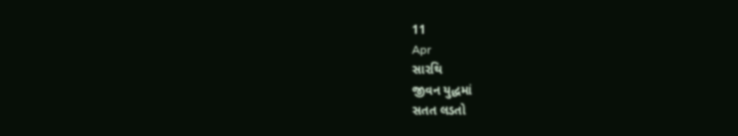11
Apr
સારથિ
જીવન યુદ્ધમાં
સતત લડતો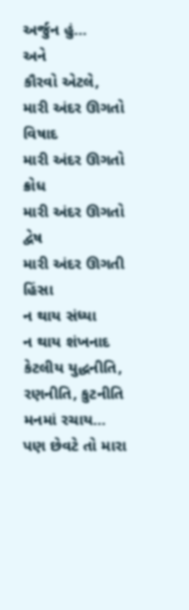અર્જુન હું…
અને
કૌરવો એટલે,
મારી અંદર ઊગતો વિષાદ
મારી અંદર ઊગતો ક્રોધ
મારી અંદર ઊગતો દ્વેષ
મારી અંદર ઊગતી હિંસા
ન થાય સંધ્યા
ન થાય શંખનાદ
કેટલીય યુદ્ધનીતિ, રણનીતિ, કુટનીતિ
મનમાં રચાય…
પણ છેવટે તો મારા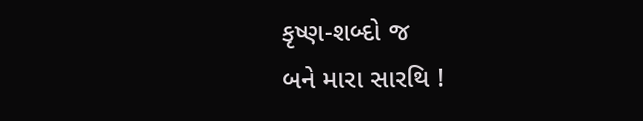કૃષ્ણ-શબ્દો જ
બને મારા સારથિ !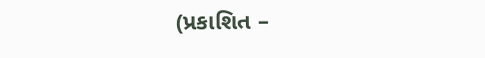(પ્રકાશિત –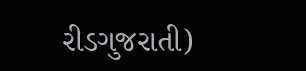રીડગુજરાતી)